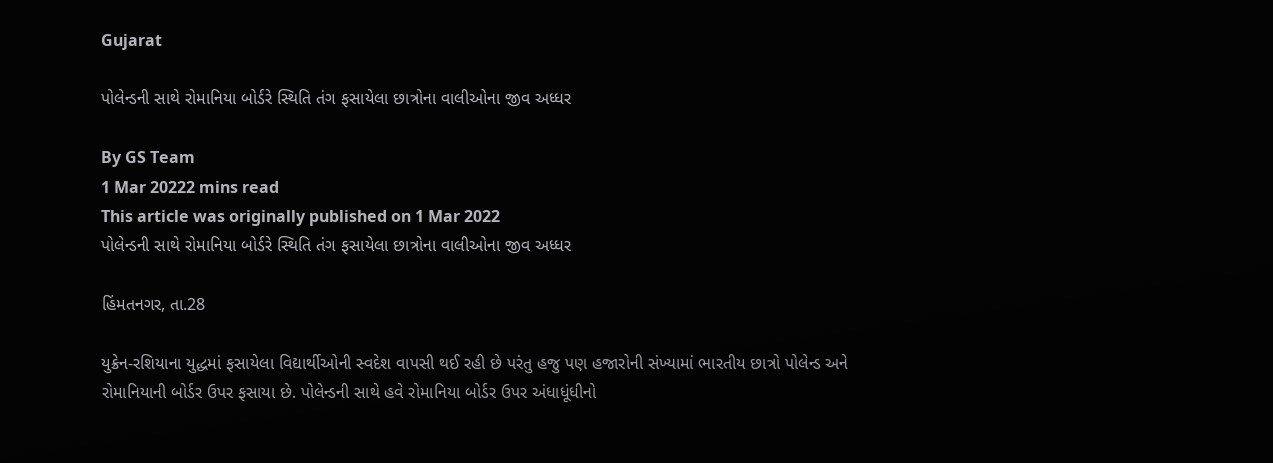Gujarat

પોલેન્ડની સાથે રોમાનિયા બોર્ડરે સ્થિતિ તંગ ફસાયેલા છાત્રોના વાલીઓના જીવ અધ્ધર

By GS Team
1 Mar 20222 mins read
This article was originally published on 1 Mar 2022
પોલેન્ડની સાથે રોમાનિયા બોર્ડરે સ્થિતિ તંગ ફસાયેલા છાત્રોના વાલીઓના જીવ અધ્ધર

હિંમતનગર, તા.28

યુક્રેન-રશિયાના યુદ્ધમાં ફસાયેલા વિદ્યાર્થીઓની સ્વદેશ વાપસી થઈ રહી છે પરંતુ હજુ પણ હજારોની સંખ્યામાં ભારતીય છાત્રો પોલેન્ડ અને રોમાનિયાની બોર્ડર ઉપર ફસાયા છે. પોલેન્ડની સાથે હવે રોમાનિયા બોર્ડર ઉપર અંધાધૂંધીનો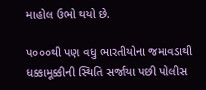માહોલ ઉભો થયો છે.

પ૦૦૦થી પણ વધુ ભારતીયોના જમાવડાથી ધક્કામૂક્કીની સ્થિતિ સર્જાયા પછી પોલીસ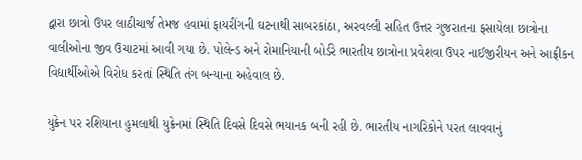દ્વારા છાત્રો ઉપર લાઠીચાર્જ તેમજ હવામાં ફાયરીંગની ઘટનાથી સાબરકાંઠા, અરવલ્લી સહિત ઉત્તર ગુજરાતના ફસાયેલા છાત્રોના વાલીઓના જીવ ઉચાટમાં આવી ગયા છે. પોલેન્ડ અને રોમાનિયાની બોર્ડરે ભારતીય છાત્રોના પ્રવેશવા ઉપર નાઈજીરીયન અને આફ્રીકન વિદ્યાર્થીઓએ વિરોધ કરતાં સ્થિતિ તંગ બન્યાના અહેવાલ છે.

યુક્રેન પર રશિયાના હુમલાથી યુક્રેનમાં સ્થિતિ દિવસે દિવસે ભયાનક બની રહી છે. ભારતીય નાગરિકોને પરત લાવવાનું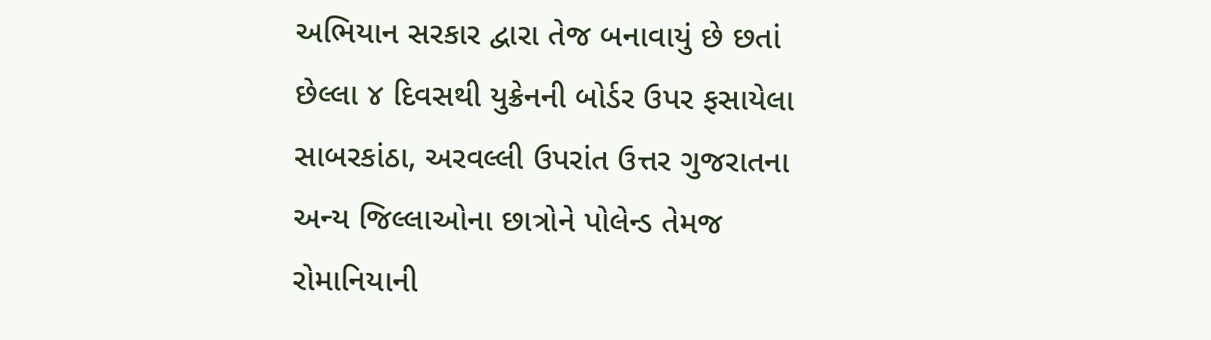અભિયાન સરકાર દ્વારા તેજ બનાવાયું છે છતાં છેલ્લા ૪ દિવસથી યુક્રેનની બોર્ડર ઉપર ફસાયેલા સાબરકાંઠા, અરવલ્લી ઉપરાંત ઉત્તર ગુજરાતના અન્ય જિલ્લાઓના છાત્રોને પોલેન્ડ તેમજ રોમાનિયાની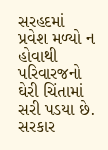સરહદમાં પ્રવેશ મળ્યો ન હોવાથી પરિવારજનો ઘેરી ચિંતામાં સરી પડયા છે. સરકાર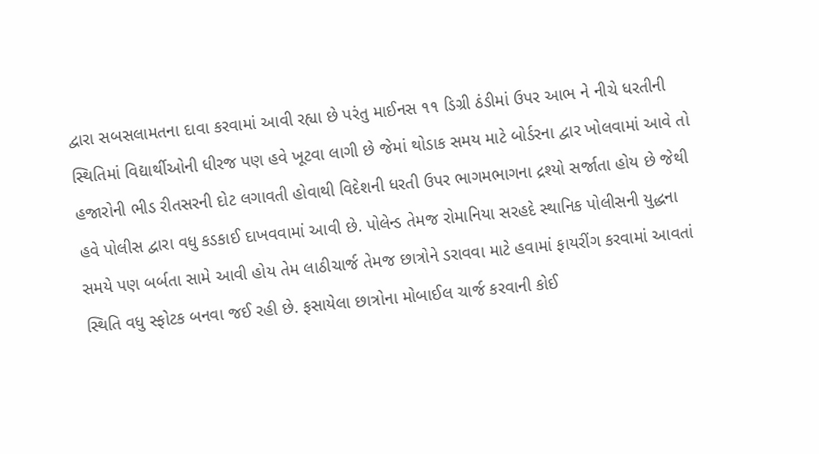દ્વારા સબસલામતના દાવા કરવામાં આવી રહ્યા છે પરંતુ માઈનસ ૧૧ ડિગ્રી ઠંડીમાં ઉપર આભ ને નીચે ધરતીની સ્થિતિમાં વિદ્યાર્થીઓની ધીરજ પણ હવે ખૂટવા લાગી છે જેમાં થોડાક સમય માટે બોર્ડરના દ્વાર ખોલવામાં આવે તો હજારોની ભીડ રીતસરની દોટ લગાવતી હોવાથી વિદેશની ધરતી ઉપર ભાગમભાગના દ્રશ્યો સર્જાતા હોય છે જેથી હવે પોલીસ દ્વારા વધુ કડકાઈ દાખવવામાં આવી છે. પોલેન્ડ તેમજ રોમાનિયા સરહદે સ્થાનિક પોલીસની યુદ્ધના સમયે પણ બર્બતા સામે આવી હોય તેમ લાઠીચાર્જ તેમજ છાત્રોને ડરાવવા માટે હવામાં ફાયરીંગ કરવામાં આવતાં સ્થિતિ વધુ સ્ફોટક બનવા જઈ રહી છે. ફસાયેલા છાત્રોના મોબાઈલ ચાર્જ કરવાની કોઈ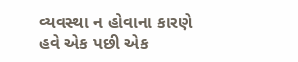વ્યવસ્થા ન હોવાના કારણે હવે એક પછી એક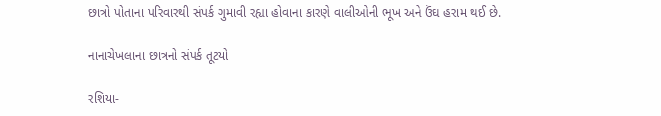છાત્રો પોતાના પરિવારથી સંપર્ક ગુમાવી રહ્યા હોવાના કારણે વાલીઓની ભૂખ અને ઉંઘ હરામ થઈ છે.

નાનાચેખલાના છાત્રનો સંપર્ક તૂટયો

રશિયા-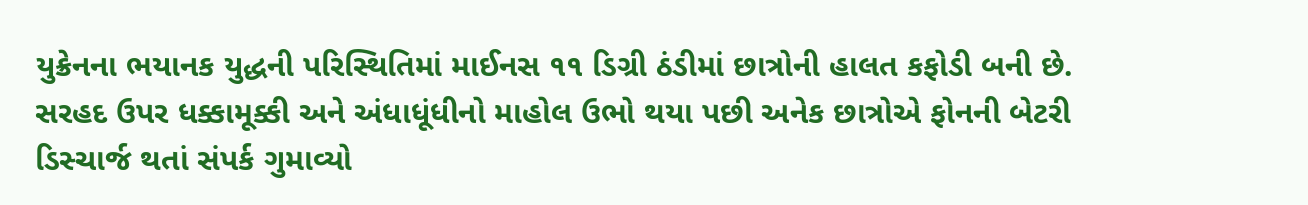યુક્રેનના ભયાનક યુદ્ધની પરિસ્થિતિમાં માઈનસ ૧૧ ડિગ્રી ઠંડીમાં છાત્રોની હાલત કફોડી બની છે. સરહદ ઉપર ધક્કામૂક્કી અને અંધાધૂંધીનો માહોલ ઉભો થયા પછી અનેક છાત્રોએ ફોનની બેટરી ડિસ્ચાર્જ થતાં સંપર્ક ગુમાવ્યો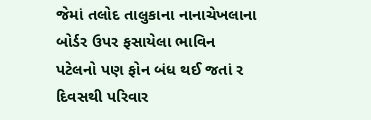જેમાં તલોદ તાલુકાના નાનાચેખલાના બોર્ડર ઉપર ફસાયેલા ભાવિન પટેલનો પણ ફોન બંધ થઈ જતાં ર દિવસથી પરિવાર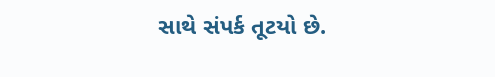સાથે સંપર્ક તૂટયો છે.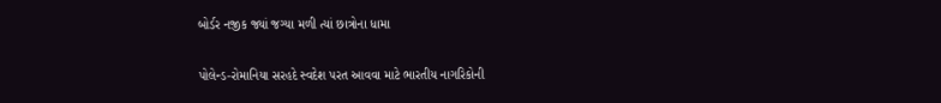બોર્ડર નજીક જ્યાં જગ્યા મળી ત્યાં છાત્રોના ધામા

પોલેન્ડ-રોમાનિયા સરહદે સ્વદેશ પરત આવવા માટે ભારતીય નાગરિકોની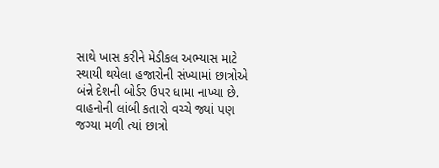સાથે ખાસ કરીને મેડીકલ અભ્યાસ માટે સ્થાયી થયેલા હજારોની સંખ્યામાં છાત્રોએ બંન્ને દેશની બોર્ડર ઉપર ધામા નાખ્યા છે. વાહનોની લાંબી કતારો વચ્ચે જ્યાં પણ જગ્યા મળી ત્યાં છાત્રો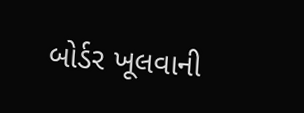બોર્ડર ખૂલવાની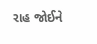રાહ જોઈને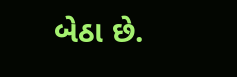બેઠા છે.